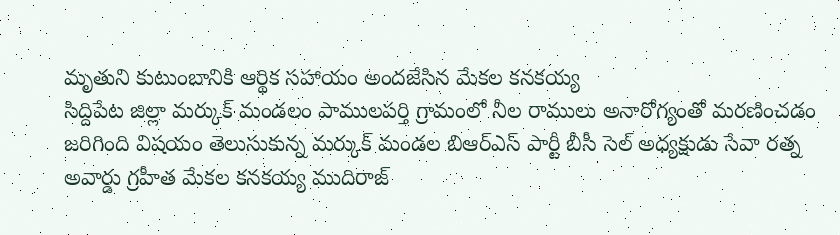మృతుని కుటుంబానికి ఆర్థిక సహాయం అందజేసిన మేకల కనకయ్య
సిద్దిపేట జిల్లా మర్కుక్ మండలం పాములపర్తి గ్రామంలో నీల రాములు అనారోగ్యంతో మరణించడం జరిగింది విషయం తెలుసుకున్న మర్కుక్ మండల బిఆర్ఎస్ పార్టీ బీసీ సెల్ అధ్యక్షుడు సేవా రత్న అవార్డు గ్రహీత మేకల కనకయ్య ముదిరాజ్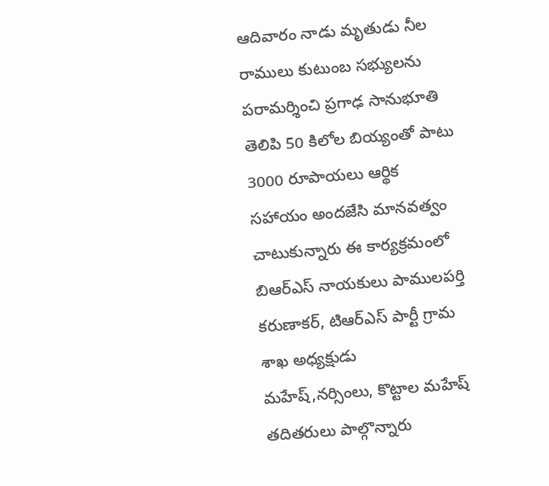ఆదివారం నాడు మృతుడు నీల రాములు కుటుంబ సభ్యులను పరామర్శించి ప్రగాఢ సానుభూతి తెలిపి 50 కిలోల బియ్యంతో పాటు 3000 రూపాయలు ఆర్థిక సహాయం అందజేసి మానవత్వం చాటుకున్నారు ఈ కార్యక్రమంలో బిఆర్ఎస్ నాయకులు పాములపర్తి కరుణాకర్, టిఆర్ఎస్ పార్టీ గ్రామ శాఖ అధ్యక్షుడు మహేష్,నర్సింలు, కొట్టాల మహేష్ తదితరులు పాల్గొన్నారు